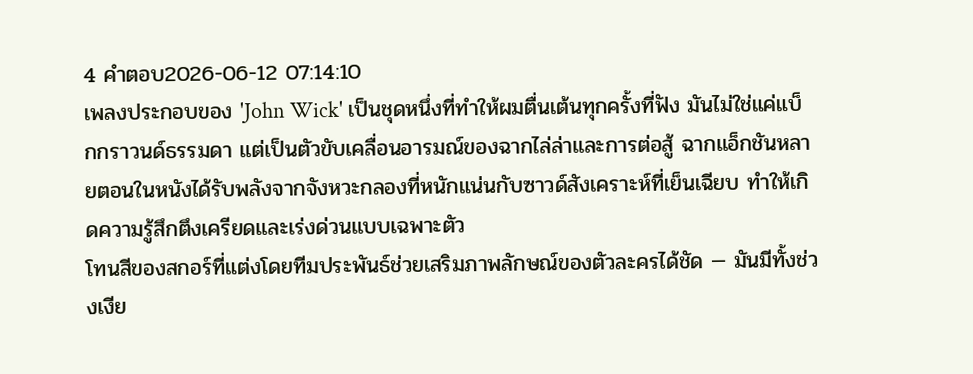4 คำตอบ2026-06-12 07:14:10
เพลงประกอบของ 'John Wick' เป็นชุดหนึ่งที่ทำให้ผมตื่นเต้นทุกครั้งที่ฟัง มันไม่ใช่แค่แบ็กกราวนด์ธรรมดา แต่เป็นตัวขับเคลื่อนอารมณ์ของฉากไล่ล่าและการต่อสู้ ฉากแอ็กชันหลายตอนในหนังได้รับพลังจากจังหวะกลองที่หนักแน่นกับซาวด์สังเคราะห์ที่เย็นเฉียบ ทำให้เกิดความรู้สึกตึงเครียดและเร่งด่วนแบบเฉพาะตัว
โทนสีของสกอร์ที่แต่งโดยทีมประพันธ์ช่วยเสริมภาพลักษณ์ของตัวละครได้ชัด — มันมีทั้งช่วงเงีย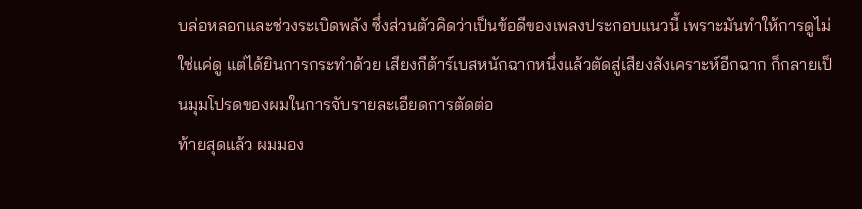บล่อหลอกและช่วงระเบิดพลัง ซึ่งส่วนตัวคิดว่าเป็นข้อดีของเพลงประกอบแนวนี้ เพราะมันทำให้การดูไม่ใช่แค่ดู แต่ได้ยินการกระทำด้วย เสียงกีต้าร์เบสหนักฉากหนึ่งแล้วตัดสู่เสียงสังเคราะห์อีกฉาก ก็กลายเป็นมุมโปรดของผมในการจับรายละเอียดการตัดต่อ
ท้ายสุดแล้ว ผมมอง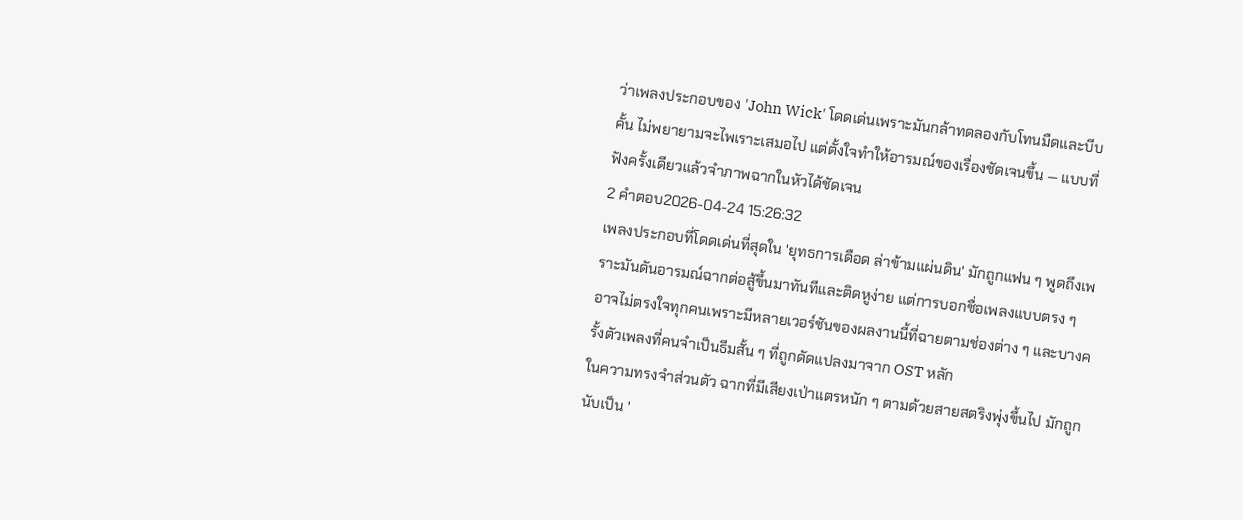ว่าเพลงประกอบของ 'John Wick' โดดเด่นเพราะมันกล้าทดลองกับโทนมืดและบีบคั้น ไม่พยายามจะไพเราะเสมอไป แต่ตั้งใจทำให้อารมณ์ของเรื่องชัดเจนขึ้น — แบบที่ฟังครั้งเดียวแล้วจำภาพฉากในหัวได้ชัดเจน
2 คำตอบ2026-04-24 15:26:32
เพลงประกอบที่โดดเด่นที่สุดใน 'ยุทธการเดือด ล่าข้ามแผ่นดิน' มักถูกแฟน ๆ พูดถึงเพราะมันดันอารมณ์ฉากต่อสู้ขึ้นมาทันทีและติดหูง่าย แต่การบอกชื่อเพลงแบบตรง ๆ อาจไม่ตรงใจทุกคนเพราะมีหลายเวอร์ชันของผลงานนี้ที่ฉายตามช่องต่าง ๆ และบางครั้งตัวเพลงที่คนจำเป็นธีมสั้น ๆ ที่ถูกดัดแปลงมาจาก OST หลัก
ในความทรงจำส่วนตัว ฉากที่มีเสียงเป่าแตรหนัก ๆ ตามด้วยสายสตริงพุ่งขึ้นไป มักถูกนับเป็น '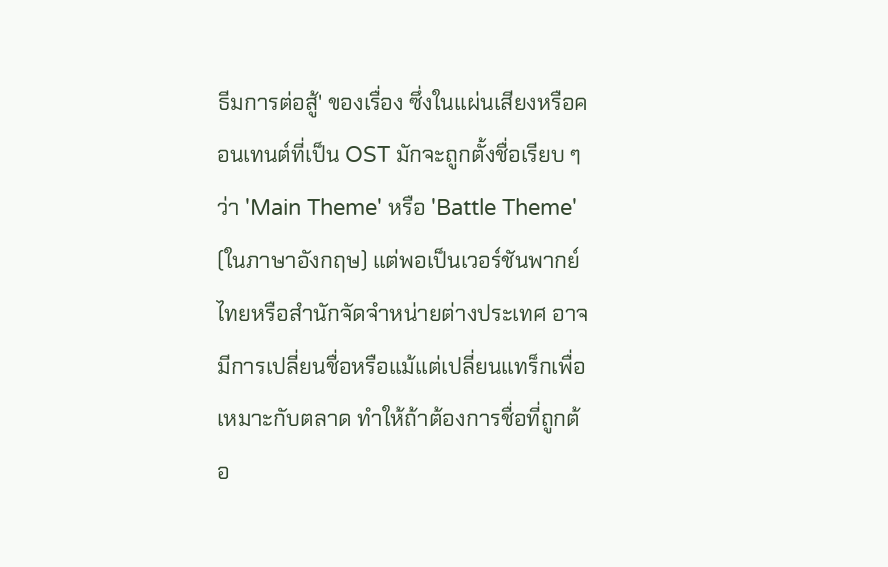ธีมการต่อสู้' ของเรื่อง ซึ่งในแผ่นเสียงหรือคอนเทนต์ที่เป็น OST มักจะถูกตั้งชื่อเรียบ ๆ ว่า 'Main Theme' หรือ 'Battle Theme' (ในภาษาอังกฤษ) แต่พอเป็นเวอร์ชันพากย์ไทยหรือสำนักจัดจำหน่ายต่างประเทศ อาจมีการเปลี่ยนชื่อหรือแม้แต่เปลี่ยนแทร็กเพื่อเหมาะกับตลาด ทำให้ถ้าต้องการชื่อที่ถูกต้อ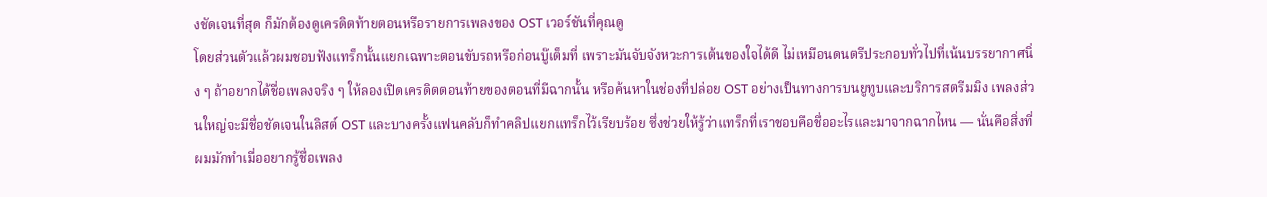งชัดเจนที่สุด ก็มักต้องดูเครดิตท้ายตอนหรือรายการเพลงของ OST เวอร์ชันที่คุณดู
โดยส่วนตัวแล้วผมชอบฟังแทร็กนั้นแยกเฉพาะตอนขับรถหรือก่อนบู๊เต็มที่ เพราะมันจับจังหวะการเต้นของใจได้ดี ไม่เหมือนดนตรีประกอบทั่วไปที่เน้นบรรยากาศนิ่ง ๆ ถ้าอยากได้ชื่อเพลงจริง ๆ ให้ลองเปิดเครดิตตอนท้ายของตอนที่มีฉากนั้น หรือค้นหาในช่องที่ปล่อย OST อย่างเป็นทางการบนยูทูบและบริการสตรีมมิง เพลงส่วนใหญ่จะมีชื่อชัดเจนในลิสต์ OST และบางครั้งแฟนคลับก็ทำคลิปแยกแทร็กไว้เรียบร้อย ซึ่งช่วยให้รู้ว่าแทร็กที่เราชอบคือชื่ออะไรและมาจากฉากไหน — นั่นคือสิ่งที่ผมมักทำเมื่ออยากรู้ชื่อเพลง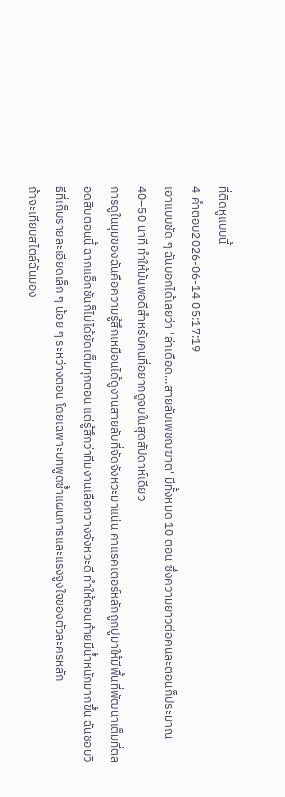ที่ติดหูแบบนี้
4 คำตอบ2026-06-14 05:17:19
เอาแบบชัด ๆ ฉันบอกได้เลยว่า 'ล่าเดือด...สายลับเพชฌฆาต' มีทั้งหมด 10 ตอน ซึ่งความยาวต่อคนละตอนก็ประมาณ 40–50 นาที ทำให้มันพอดีสำหรับคนที่อยากดูจบในสุดสัปดาห์เดียว
การดูในมุมของฉันคือความรู้สึกเหมือนได้ดูงานสายลับที่จัดจังหวะมาแน่น คาแรคเตอร์หลักถูกปูมาให้มีพื้นที่พัฒนาเต็มที่ตลอดสิบตอนนี้ ฉากแอ็กชันก็ไม่ได้ยัดเต็มทุกตอน แต่รู้สึกว่าทีมงานเลือกวางจังหวะดี ทำให้ตอนท้ายมีน้ำหนักมากขึ้น ฉันชอบวิธีที่เก็บรายละเอียดเล็ก ๆ น้อย ๆ ระหว่างตอน โดยเฉพาะบทพูดซ้ำแผนการและแรงจูงใจของตัวละครหลัก
ถ้าจะเทียบสไตล์ฉันมอง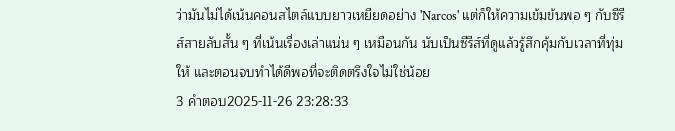ว่ามันไม่ได้เน้นคอนสไตล์แบบยาวเหยียดอย่าง 'Narcos' แต่ก็ให้ความเข้มข้นพอ ๆ กับซีรีส์สายลับสั้น ๆ ที่เน้นเรื่องเล่าแน่น ๆ เหมือนกัน นับเป็นซีรีส์ที่ดูแล้วรู้สึกคุ้มกับเวลาที่ทุ่มให้ และตอนจบทำได้ดีพอที่จะติดตรึงใจไม่ใช่น้อย
3 คำตอบ2025-11-26 23:28:33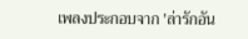เพลงประกอบจาก 'ล่ารักอัน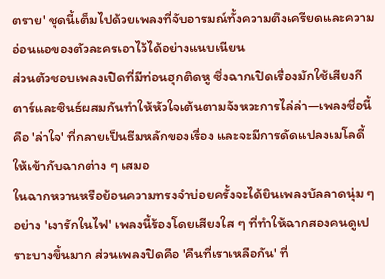ตราย' ชุดนี้เต็มไปด้วยเพลงที่จับอารมณ์ทั้งความตึงเครียดและความอ่อนแอของตัวละครเอาไว้ได้อย่างแนบเนียน
ส่วนตัวชอบเพลงเปิดที่มีท่อนฮุกติดหู ซึ่งฉากเปิดเรื่องมักใช้เสียงกีตาร์และซินธ์ผสมกันทำให้หัวใจเต้นตามจังหวะการไล่ล่า—เพลงชื่อนี้คือ 'ล่าใจ' ที่กลายเป็นธีมหลักของเรื่อง และจะมีการดัดแปลงเมโลดี้ให้เข้ากับฉากต่าง ๆ เสมอ
ในฉากหวานหรือย้อนความทรงจำบ่อยครั้งจะได้ยินเพลงบัลลาดนุ่ม ๆ อย่าง 'เงารักในไฟ' เพลงนี้ร้องโดยเสียงใส ๆ ที่ทำให้ฉากสองคนดูเปราะบางขึ้นมาก ส่วนเพลงปิดคือ 'คืนที่เราเหลือกัน' ที่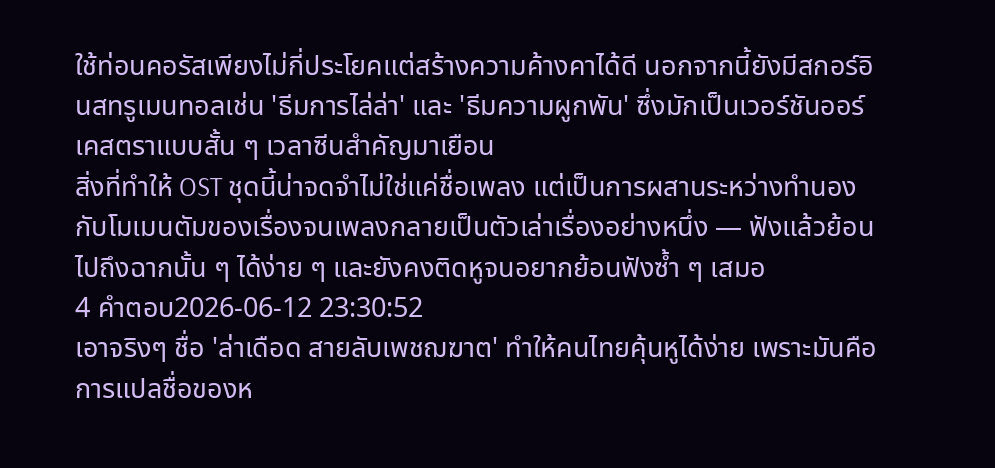ใช้ท่อนคอรัสเพียงไม่กี่ประโยคแต่สร้างความค้างคาได้ดี นอกจากนี้ยังมีสกอร์อินสทรูเมนทอลเช่น 'ธีมการไล่ล่า' และ 'ธีมความผูกพัน' ซึ่งมักเป็นเวอร์ชันออร์เคสตราแบบสั้น ๆ เวลาซีนสำคัญมาเยือน
สิ่งที่ทำให้ OST ชุดนี้น่าจดจำไม่ใช่แค่ชื่อเพลง แต่เป็นการผสานระหว่างทำนองกับโมเมนตัมของเรื่องจนเพลงกลายเป็นตัวเล่าเรื่องอย่างหนึ่ง — ฟังแล้วย้อนไปถึงฉากนั้น ๆ ได้ง่าย ๆ และยังคงติดหูจนอยากย้อนฟังซ้ำ ๆ เสมอ
4 คำตอบ2026-06-12 23:30:52
เอาจริงๆ ชื่อ 'ล่าเดือด สายลับเพชฌฆาต' ทำให้คนไทยคุ้นหูได้ง่าย เพราะมันคือการแปลชื่อของห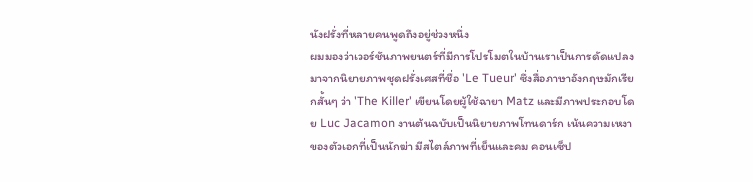นังฝรั่งที่หลายคนพูดถึงอยู่ช่วงหนึ่ง
ผมมองว่าเวอร์ชันภาพยนตร์ที่มีการโปรโมตในบ้านเราเป็นการดัดแปลงมาจากนิยายภาพชุดฝรั่งเศสที่ชื่อ 'Le Tueur' ซึ่งสื่อภาษาอังกฤษมักเรียกสั้นๆ ว่า 'The Killer' เขียนโดยผู้ใช้ฉายา Matz และมีภาพประกอบโดย Luc Jacamon งานต้นฉบับเป็นนิยายภาพโทนดาร์ก เน้นความเหงาของตัวเอกที่เป็นนักฆ่า มีสไตล์ภาพที่เย็นและคม คอนเซ็ป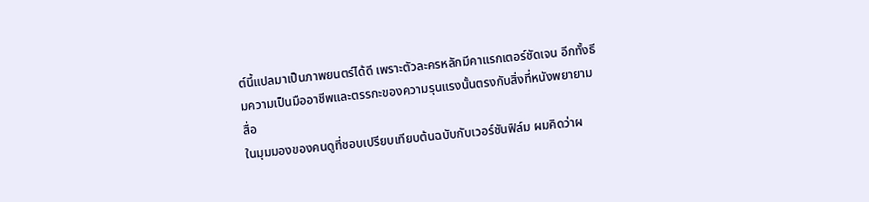ต์นี้แปลมาเป็นภาพยนตร์ได้ดี เพราะตัวละครหลักมีคาแรกเตอร์ชัดเจน อีกทั้งธีมความเป็นมืออาชีพและตรรกะของความรุนแรงนั้นตรงกับสิ่งที่หนังพยายามสื่อ
ในมุมมองของคนดูที่ชอบเปรียบเทียบต้นฉบับกับเวอร์ชันฟิล์ม ผมคิดว่าผ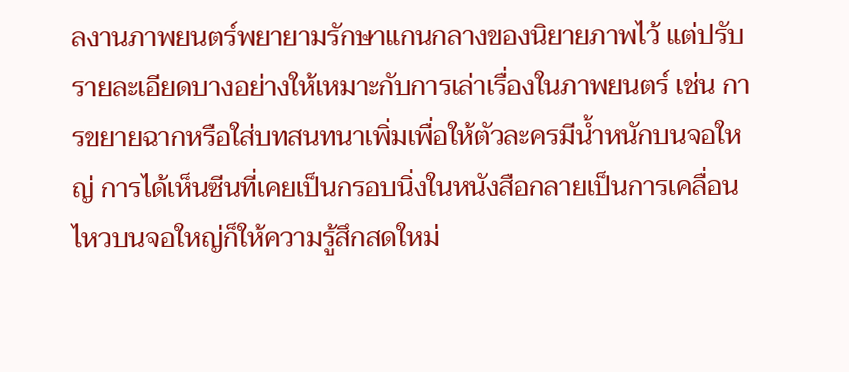ลงานภาพยนตร์พยายามรักษาแกนกลางของนิยายภาพไว้ แต่ปรับรายละเอียดบางอย่างให้เหมาะกับการเล่าเรื่องในภาพยนตร์ เช่น การขยายฉากหรือใส่บทสนทนาเพิ่มเพื่อให้ตัวละครมีน้ำหนักบนจอใหญ่ การได้เห็นซีนที่เคยเป็นกรอบนิ่งในหนังสือกลายเป็นการเคลื่อนไหวบนจอใหญ่ก็ให้ความรู้สึกสดใหม่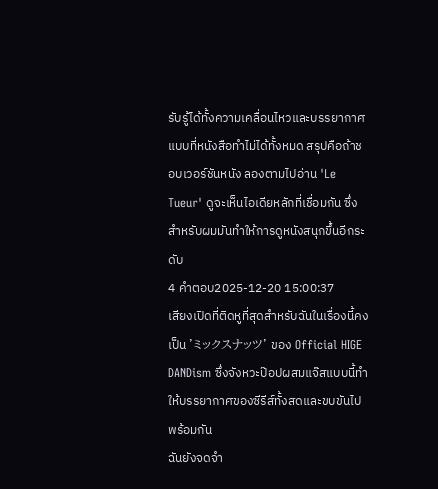รับรู้ได้ทั้งความเคลื่อนไหวและบรรยากาศแบบที่หนังสือทำไม่ได้ทั้งหมด สรุปคือถ้าชอบเวอร์ชันหนัง ลองตามไปอ่าน 'Le Tueur' ดูจะเห็นไอเดียหลักที่เชื่อมกัน ซึ่งสำหรับผมมันทำให้การดูหนังสนุกขึ้นอีกระดับ
4 คำตอบ2025-12-20 15:00:37
เสียงเปิดที่ติดหูที่สุดสำหรับฉันในเรื่องนี้คงเป็น 'ミックスナッツ' ของ Official HIGE DANDism ซึ่งจังหวะป๊อปผสมแจ๊สแบบนี้ทำให้บรรยากาศของซีรีส์ทั้งสดและขบขันไปพร้อมกัน
ฉันยังจดจำ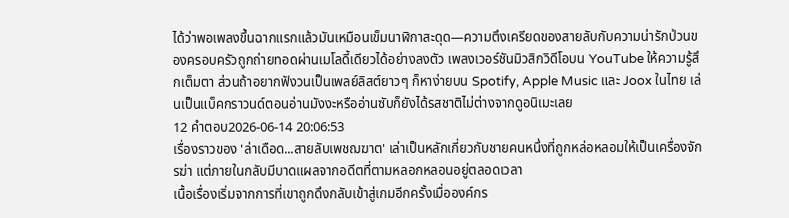ได้ว่าพอเพลงขึ้นฉากแรกแล้วมันเหมือนเข็มนาฬิกาสะดุด—ความตึงเครียดของสายลับกับความน่ารักป่วนของครอบครัวถูกถ่ายทอดผ่านเมโลดี้เดียวได้อย่างลงตัว เพลงเวอร์ชันมิวสิกวิดีโอบน YouTube ให้ความรู้สึกเต็มตา ส่วนถ้าอยากฟังวนเป็นเพลย์ลิสต์ยาวๆ ก็หาง่ายบน Spotify, Apple Music และ Joox ในไทย เล่นเป็นแบ็คกราวนด์ตอนอ่านมังงะหรืออ่านซับก็ยังได้รสชาติไม่ต่างจากดูอนิเมะเลย
12 คำตอบ2026-06-14 20:06:53
เรื่องราวของ 'ล่าเดือด...สายลับเพชฌฆาต' เล่าเป็นหลักเกี่ยวกับชายคนหนึ่งที่ถูกหล่อหลอมให้เป็นเครื่องจักรฆ่า แต่ภายในกลับมีบาดแผลจากอดีตที่ตามหลอกหลอนอยู่ตลอดเวลา
เนื้อเรื่องเริ่มจากการที่เขาถูกดึงกลับเข้าสู่เกมอีกครั้งเมื่อองค์กร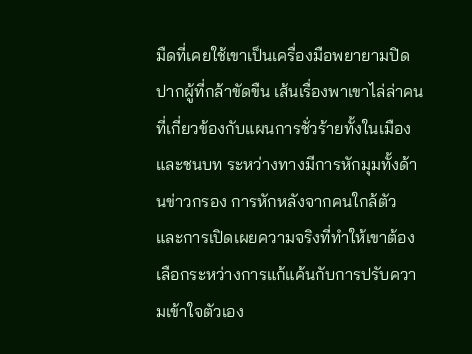มืดที่เคยใช้เขาเป็นเครื่องมือพยายามปิดปากผู้ที่กล้าขัดขืน เส้นเรื่องพาเขาไล่ล่าคนที่เกี่ยวข้องกับแผนการชั่วร้ายทั้งในเมืองและชนบท ระหว่างทางมีการหักมุมทั้งด้านข่าวกรอง การหักหลังจากคนใกล้ตัว และการเปิดเผยความจริงที่ทำให้เขาต้องเลือกระหว่างการแก้แค้นกับการปรับความเข้าใจตัวเอง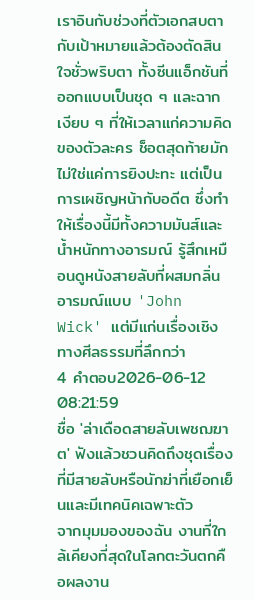เราอินกับช่วงที่ตัวเอกสบตากับเป้าหมายแล้วต้องตัดสินใจชั่วพริบตา ทั้งซีนแอ็กชันที่ออกแบบเป็นชุด ๆ และฉากเงียบ ๆ ที่ให้เวลาแก่ความคิดของตัวละคร ช็อตสุดท้ายมักไม่ใช่แค่การยิงปะทะ แต่เป็นการเผชิญหน้ากับอดีต ซึ่งทำให้เรื่องนี้มีทั้งความมันส์และน้ำหนักทางอารมณ์ รู้สึกเหมือนดูหนังสายลับที่ผสมกลิ่นอารมณ์แบบ 'John Wick' แต่มีแก่นเรื่องเชิงทางศีลธรรมที่ลึกกว่า
4 คำตอบ2026-06-12 08:21:59
ชื่อ 'ล่าเดือดสายลับเพชฌฆาต' ฟังแล้วชวนคิดถึงชุดเรื่องที่มีสายลับหรือนักฆ่าที่เยือกเย็นและมีเทคนิคเฉพาะตัว
จากมุมมองของฉัน งานที่ใกล้เคียงที่สุดในโลกตะวันตกคือผลงาน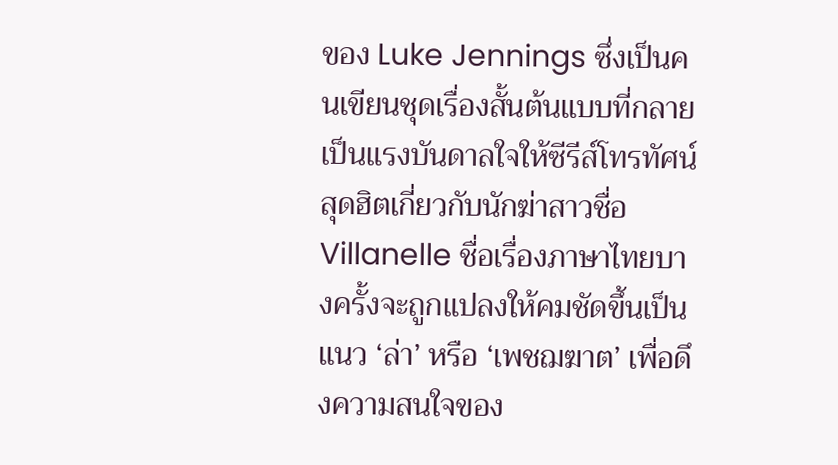ของ Luke Jennings ซึ่งเป็นคนเขียนชุดเรื่องสั้นต้นแบบที่กลายเป็นแรงบันดาลใจให้ซีรีส์โทรทัศน์สุดฮิตเกี่ยวกับนักฆ่าสาวชื่อ Villanelle ชื่อเรื่องภาษาไทยบางครั้งจะถูกแปลงให้คมชัดขึ้นเป็นแนว ‘ล่า’ หรือ ‘เพชฌฆาต’ เพื่อดึงความสนใจของ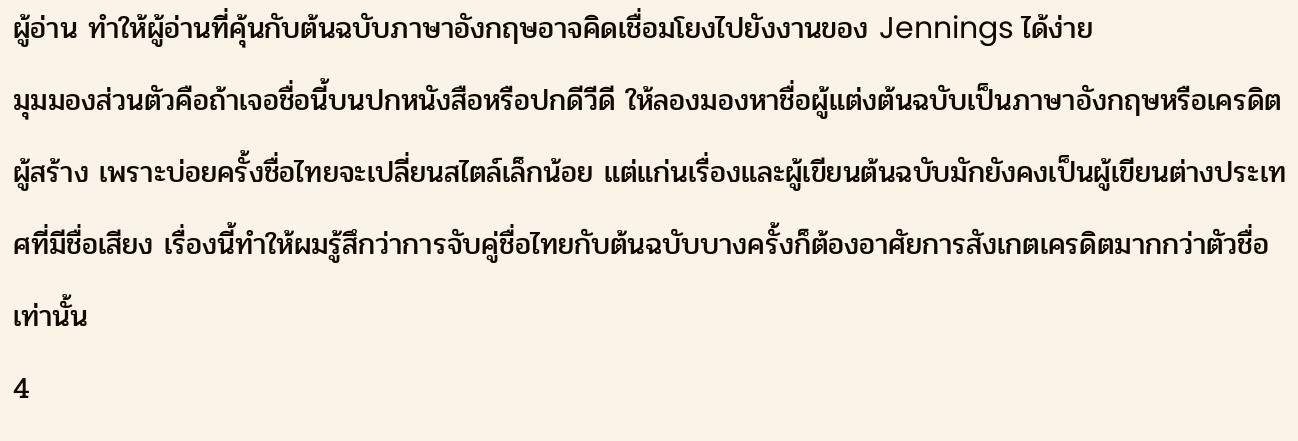ผู้อ่าน ทำให้ผู้อ่านที่คุ้นกับต้นฉบับภาษาอังกฤษอาจคิดเชื่อมโยงไปยังงานของ Jennings ได้ง่าย
มุมมองส่วนตัวคือถ้าเจอชื่อนี้บนปกหนังสือหรือปกดีวีดี ให้ลองมองหาชื่อผู้แต่งต้นฉบับเป็นภาษาอังกฤษหรือเครดิตผู้สร้าง เพราะบ่อยครั้งชื่อไทยจะเปลี่ยนสไตล์เล็กน้อย แต่แก่นเรื่องและผู้เขียนต้นฉบับมักยังคงเป็นผู้เขียนต่างประเทศที่มีชื่อเสียง เรื่องนี้ทำให้ผมรู้สึกว่าการจับคู่ชื่อไทยกับต้นฉบับบางครั้งก็ต้องอาศัยการสังเกตเครดิตมากกว่าตัวชื่อเท่านั้น
4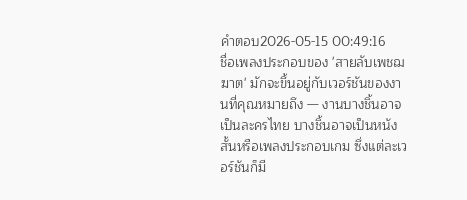คำตอบ2026-05-15 00:49:16
ชื่อเพลงประกอบของ 'สายลับเพชฌฆาต' มักจะขึ้นอยู่กับเวอร์ชันของงานที่คุณหมายถึง — งานบางชิ้นอาจเป็นละครไทย บางชิ้นอาจเป็นหนังสั้นหรือเพลงประกอบเกม ซึ่งแต่ละเวอร์ชันก็มี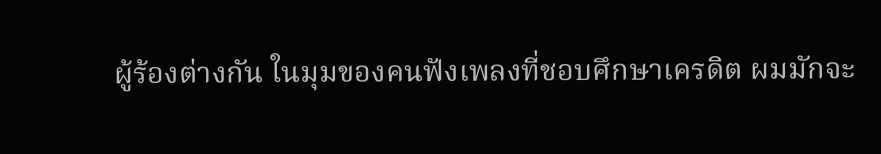ผู้ร้องต่างกัน ในมุมของคนฟังเพลงที่ชอบศึกษาเครดิต ผมมักจะ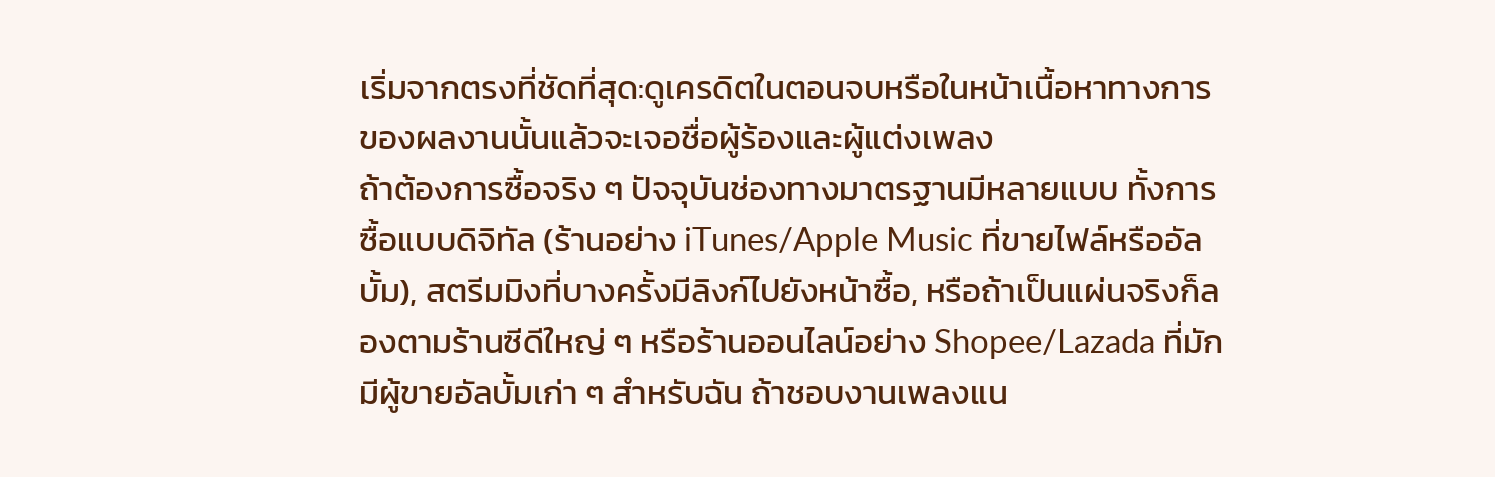เริ่มจากตรงที่ชัดที่สุด:ดูเครดิตในตอนจบหรือในหน้าเนื้อหาทางการของผลงานนั้นแล้วจะเจอชื่อผู้ร้องและผู้แต่งเพลง
ถ้าต้องการซื้อจริง ๆ ปัจจุบันช่องทางมาตรฐานมีหลายแบบ ทั้งการซื้อแบบดิจิทัล (ร้านอย่าง iTunes/Apple Music ที่ขายไฟล์หรืออัลบั้ม), สตรีมมิงที่บางครั้งมีลิงก์ไปยังหน้าซื้อ, หรือถ้าเป็นแผ่นจริงก็ลองตามร้านซีดีใหญ่ ๆ หรือร้านออนไลน์อย่าง Shopee/Lazada ที่มักมีผู้ขายอัลบั้มเก่า ๆ สำหรับฉัน ถ้าชอบงานเพลงแน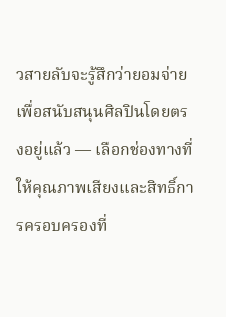วสายลับจะรู้สึกว่ายอมจ่ายเพื่อสนับสนุนศิลปินโดยตรงอยู่แล้ว — เลือกช่องทางที่ให้คุณภาพเสียงและสิทธิ์การครอบครองที่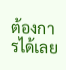ต้องการได้เลย